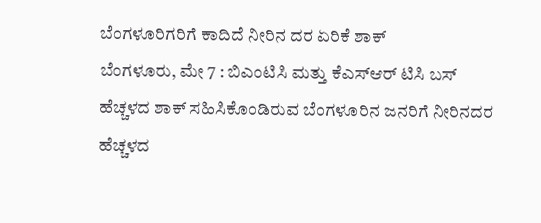ಬೆಂಗಳೂರಿಗರಿಗೆ ಕಾದಿದೆ ನೀರಿನ ದರ ಏರಿಕೆ ಶಾಕ್
ಬೆಂಗಳೂರು, ಮೇ 7 : ಬಿಎಂಟಿಸಿ ಮತ್ತು ಕೆಎಸ್ಆರ್ ಟಿಸಿ ಬಸ್ ಹೆಚ್ಚಳದ ಶಾಕ್ ಸಹಿಸಿಕೊಂಡಿರುವ ಬೆಂಗಳೂರಿನ ಜನರಿಗೆ ನೀರಿನದರ ಹೆಚ್ಚಳದ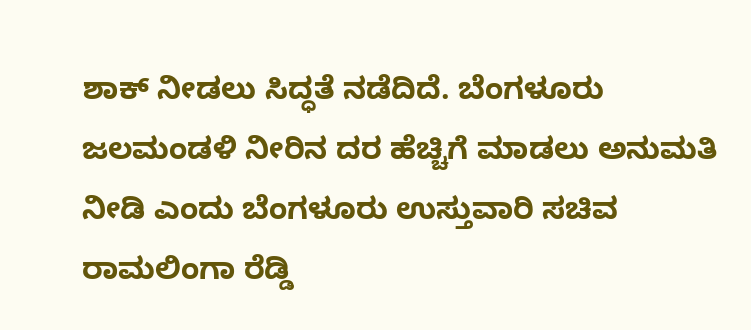ಶಾಕ್ ನೀಡಲು ಸಿದ್ಧತೆ ನಡೆದಿದೆ. ಬೆಂಗಳೂರು ಜಲಮಂಡಳಿ ನೀರಿನ ದರ ಹೆಚ್ಚಿಗೆ ಮಾಡಲು ಅನುಮತಿ ನೀಡಿ ಎಂದು ಬೆಂಗಳೂರು ಉಸ್ತುವಾರಿ ಸಚಿವ ರಾಮಲಿಂಗಾ ರೆಡ್ಡಿ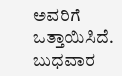ಅವರಿಗೆ ಒತ್ತಾಯಿಸಿದೆ.
ಬುಧವಾರ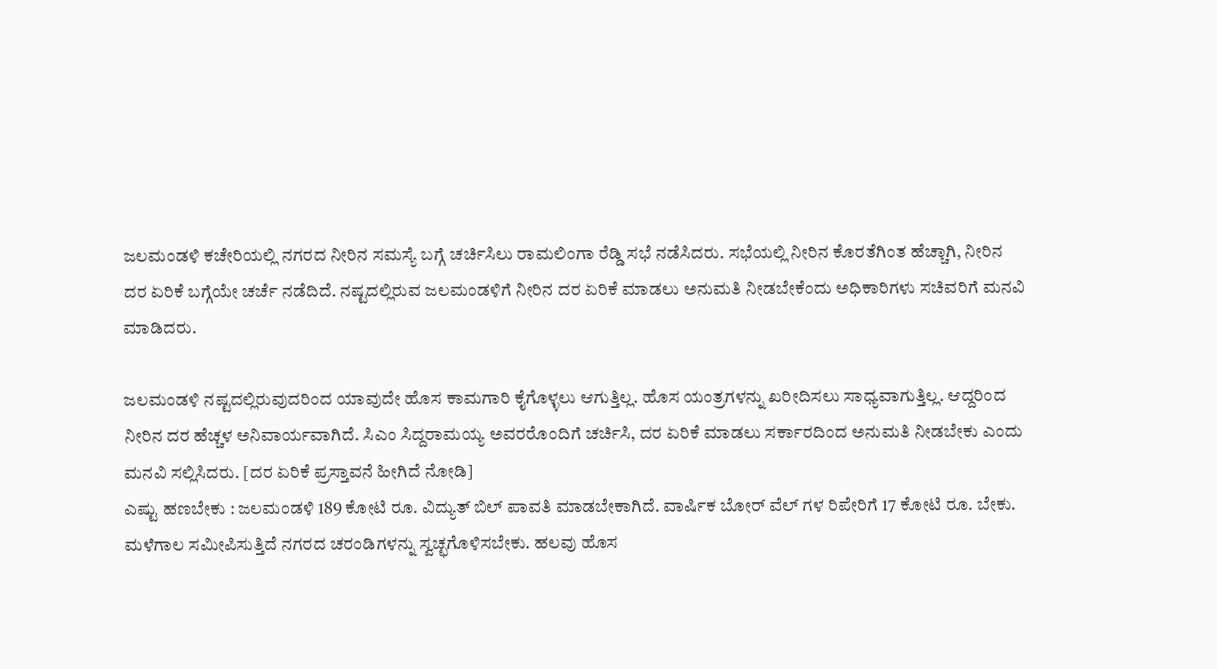ಜಲಮಂಡಳಿ ಕಚೇರಿಯಲ್ಲಿ ನಗರದ ನೀರಿನ ಸಮಸ್ಯೆ ಬಗ್ಗೆ ಚರ್ಚಿಸಿಲು ರಾಮಲಿಂಗಾ ರೆಡ್ಡಿ ಸಭೆ ನಡೆಸಿದರು. ಸಭೆಯಲ್ಲಿ ನೀರಿನ ಕೊರತೆಗಿಂತ ಹೆಚ್ಚಾಗಿ, ನೀರಿನ ದರ ಏರಿಕೆ ಬಗ್ಗೆಯೇ ಚರ್ಚೆ ನಡೆದಿದೆ. ನಷ್ಟದಲ್ಲಿರುವ ಜಲಮಂಡಳಿಗೆ ನೀರಿನ ದರ ಏರಿಕೆ ಮಾಡಲು ಅನುಮತಿ ನೀಡಬೇಕೆಂದು ಅಧಿಕಾರಿಗಳು ಸಚಿವರಿಗೆ ಮನವಿ ಮಾಡಿದರು.

ಜಲಮಂಡಳಿ ನಷ್ಟದಲ್ಲಿರುವುದರಿಂದ ಯಾವುದೇ ಹೊಸ ಕಾಮಗಾರಿ ಕೈಗೊಳ್ಳಲು ಆಗುತ್ತಿಲ್ಲ. ಹೊಸ ಯಂತ್ರಗಳನ್ನು ಖರೀದಿಸಲು ಸಾಧ್ಯವಾಗುತ್ತಿಲ್ಲ. ಆದ್ದರಿಂದ ನೀರಿನ ದರ ಹೆಚ್ಚಳ ಅನಿವಾರ್ಯವಾಗಿದೆ. ಸಿಎಂ ಸಿದ್ದರಾಮಯ್ಯ ಅವರರೊಂದಿಗೆ ಚರ್ಚಿಸಿ, ದರ ಏರಿಕೆ ಮಾಡಲು ಸರ್ಕಾರದಿಂದ ಅನುಮತಿ ನೀಡಬೇಕು ಎಂದು ಮನವಿ ಸಲ್ಲಿಸಿದರು. [ದರ ಏರಿಕೆ ಪ್ರಸ್ತಾವನೆ ಹೀಗಿದೆ ನೋಡಿ]
ಎಷ್ಟು ಹಣಬೇಕು : ಜಲಮಂಡಳಿ 189 ಕೋಟಿ ರೂ. ವಿದ್ಯುತ್ ಬಿಲ್ ಪಾವತಿ ಮಾಡಬೇಕಾಗಿದೆ. ವಾರ್ಷಿಕ ಬೋರ್ ವೆಲ್ ಗಳ ರಿಪೇರಿಗೆ 17 ಕೋಟಿ ರೂ. ಬೇಕು. ಮಳೆಗಾಲ ಸಮೀಪಿಸುತ್ತಿದೆ ನಗರದ ಚರಂಡಿಗಳನ್ನು ಸ್ವಚ್ಛಗೊಳಿಸಬೇಕು. ಹಲವು ಹೊಸ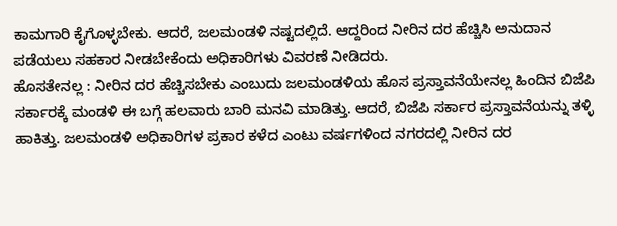ಕಾಮಗಾರಿ ಕೈಗೊಳ್ಳಬೇಕು. ಆದರೆ, ಜಲಮಂಡಳಿ ನಷ್ಟದಲ್ಲಿದೆ. ಆದ್ದರಿಂದ ನೀರಿನ ದರ ಹೆಚ್ಚಿಸಿ ಅನುದಾನ ಪಡೆಯಲು ಸಹಕಾರ ನೀಡಬೇಕೆಂದು ಅಧಿಕಾರಿಗಳು ವಿವರಣೆ ನೀಡಿದರು.
ಹೊಸತೇನಲ್ಲ : ನೀರಿನ ದರ ಹೆಚ್ಚಿಸಬೇಕು ಎಂಬುದು ಜಲಮಂಡಳಿಯ ಹೊಸ ಪ್ರಸ್ತಾವನೆಯೇನಲ್ಲ ಹಿಂದಿನ ಬಿಜೆಪಿ ಸರ್ಕಾರಕ್ಕೆ ಮಂಡಳಿ ಈ ಬಗ್ಗೆ ಹಲವಾರು ಬಾರಿ ಮನವಿ ಮಾಡಿತ್ತು. ಆದರೆ, ಬಿಜೆಪಿ ಸರ್ಕಾರ ಪ್ರಸ್ತಾವನೆಯನ್ನು ತಳ್ಳಿ ಹಾಕಿತ್ತು. ಜಲಮಂಡಳಿ ಅಧಿಕಾರಿಗಳ ಪ್ರಕಾರ ಕಳೆದ ಎಂಟು ವರ್ಷಗಳಿಂದ ನಗರದಲ್ಲಿ ನೀರಿನ ದರ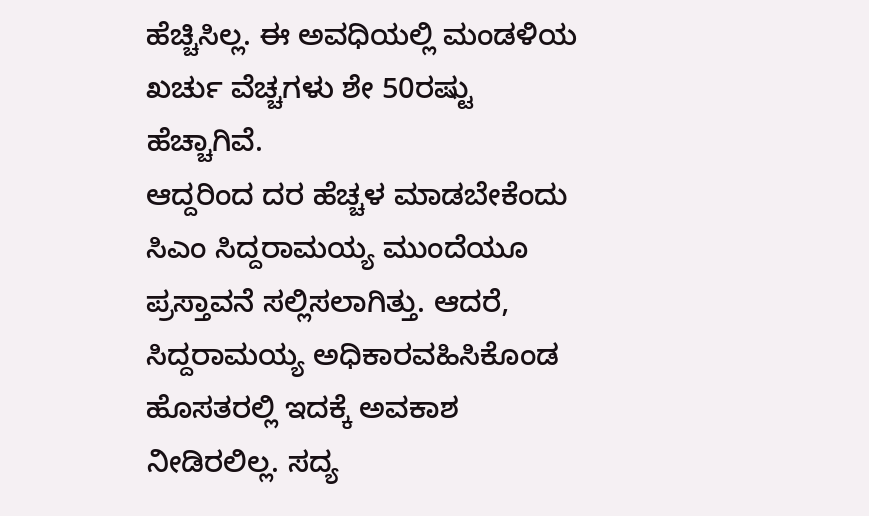ಹೆಚ್ಚಿಸಿಲ್ಲ. ಈ ಅವಧಿಯಲ್ಲಿ ಮಂಡಳಿಯ ಖರ್ಚು ವೆಚ್ಚಗಳು ಶೇ 50ರಷ್ಟು ಹೆಚ್ಚಾಗಿವೆ.
ಆದ್ದರಿಂದ ದರ ಹೆಚ್ಚಳ ಮಾಡಬೇಕೆಂದು ಸಿಎಂ ಸಿದ್ದರಾಮಯ್ಯ ಮುಂದೆಯೂ ಪ್ರಸ್ತಾವನೆ ಸಲ್ಲಿಸಲಾಗಿತ್ತು. ಆದರೆ, ಸಿದ್ದರಾಮಯ್ಯ ಅಧಿಕಾರವಹಿಸಿಕೊಂಡ ಹೊಸತರಲ್ಲಿ ಇದಕ್ಕೆ ಅವಕಾಶ ನೀಡಿರಲಿಲ್ಲ. ಸದ್ಯ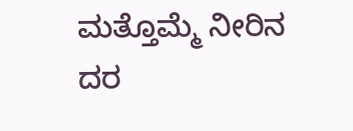ಮತ್ತೊಮ್ಮೆ ನೀರಿನ ದರ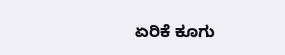ಏರಿಕೆ ಕೂಗು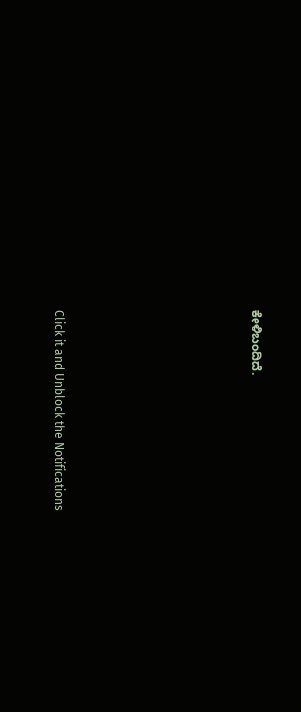ಕೇಳಿಬಂದಿದೆ.












Click it and Unblock the Notifications